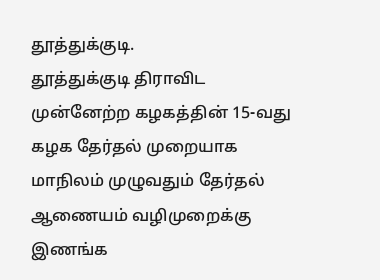தூத்துக்குடி.
தூத்துக்குடி திராவிட முன்னேற்ற கழகத்தின் 15-வது கழக தேர்தல் முறையாக மாநிலம் முழுவதும் தேர்தல் ஆணையம் வழிமுறைக்கு இணங்க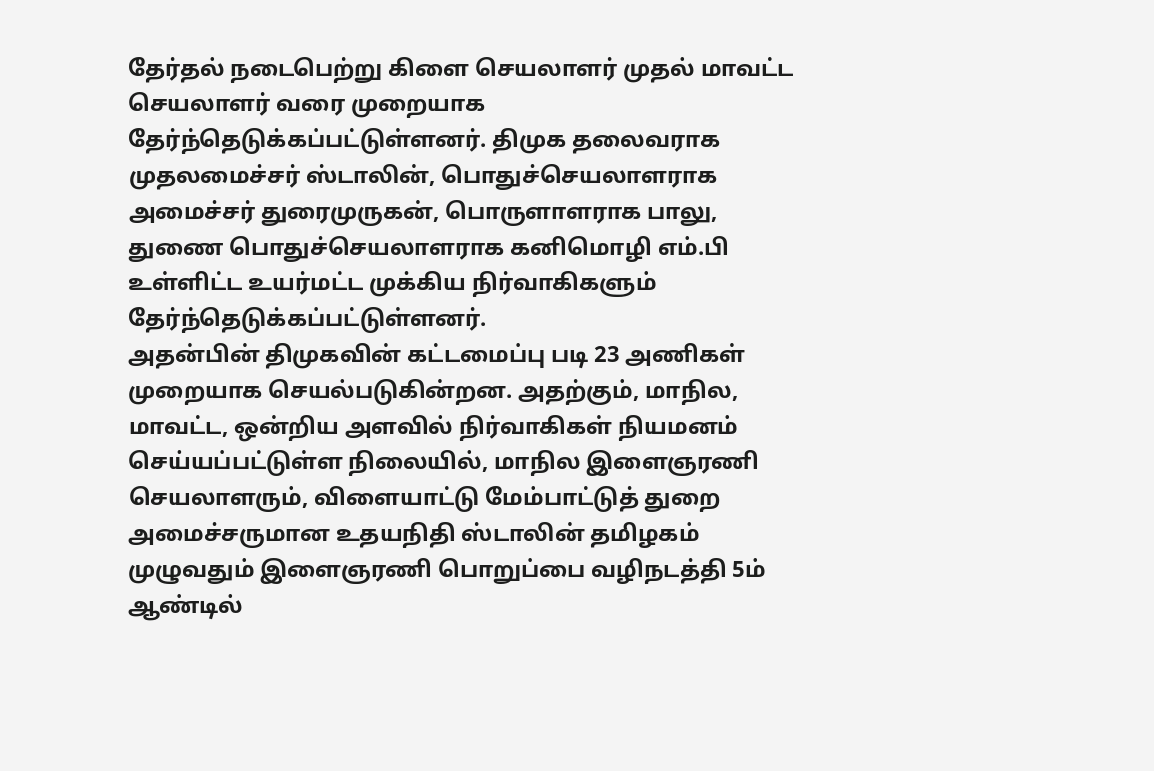தேர்தல் நடைபெற்று கிளை செயலாளர் முதல் மாவட்ட செயலாளர் வரை முறையாக தேர்ந்தெடுக்கப்பட்டுள்ளனர். திமுக தலைவராக முதலமைச்சர் ஸ்டாலின், பொதுச்செயலாளராக அமைச்சர் துரைமுருகன், பொருளாளராக பாலு, துணை பொதுச்செயலாளராக கனிமொழி எம்.பி உள்ளிட்ட உயர்மட்ட முக்கிய நிர்வாகிகளும் தேர்ந்தெடுக்கப்பட்டுள்ளனர்.
அதன்பின் திமுகவின் கட்டமைப்பு படி 23 அணிகள் முறையாக செயல்படுகின்றன. அதற்கும், மாநில, மாவட்ட, ஒன்றிய அளவில் நிர்வாகிகள் நியமனம் செய்யப்பட்டுள்ள நிலையில், மாநில இளைஞரணி செயலாளரும், விளையாட்டு மேம்பாட்டுத் துறை அமைச்சருமான உதயநிதி ஸ்டாலின் தமிழகம் முழுவதும் இளைஞரணி பொறுப்பை வழிநடத்தி 5ம் ஆண்டில்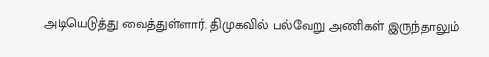அடியெடுத்து வைத்துள்ளார். திமுகவில் பல்வேறு அணிகள் இருந்தாலும்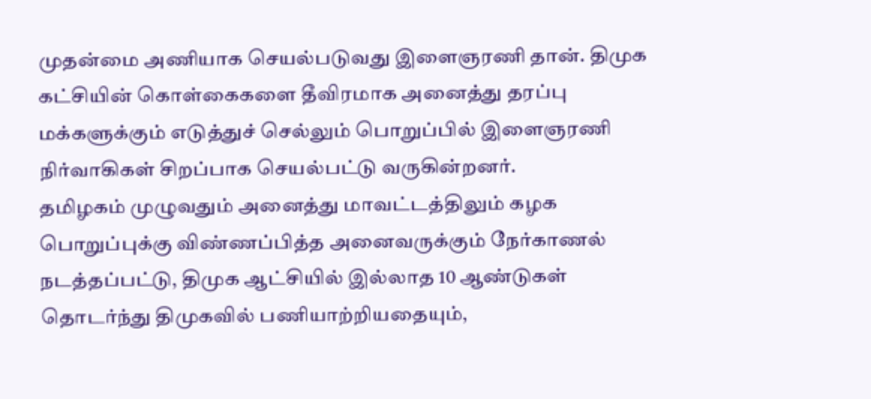முதன்மை அணியாக செயல்படுவது இளைஞரணி தான். திமுக கட்சியின் கொள்கைகளை தீவிரமாக அனைத்து தரப்பு மக்களுக்கும் எடுத்துச் செல்லும் பொறுப்பில் இளைஞரணி நிர்வாகிகள் சிறப்பாக செயல்பட்டு வருகின்றனர்.
தமிழகம் முழுவதும் அனைத்து மாவட்டத்திலும் கழக பொறுப்புக்கு விண்ணப்பித்த அனைவருக்கும் நேர்காணல் நடத்தப்பட்டு, திமுக ஆட்சியில் இல்லாத 10 ஆண்டுகள் தொடர்ந்து திமுகவில் பணியாற்றியதையும்,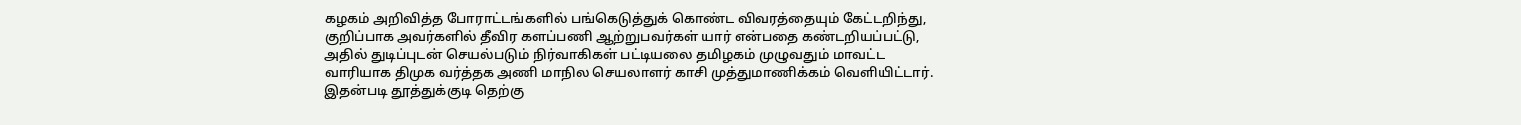கழகம் அறிவித்த போராட்டங்களில் பங்கெடுத்துக் கொண்ட விவரத்தையும் கேட்டறிந்து, குறிப்பாக அவர்களில் தீவிர களப்பணி ஆற்றுபவர்கள் யார் என்பதை கண்டறியப்பட்டு, அதில் துடிப்புடன் செயல்படும் நிர்வாகிகள் பட்டியலை தமிழகம் முழுவதும் மாவட்ட வாரியாக திமுக வர்த்தக அணி மாநில செயலாளர் காசி முத்துமாணிக்கம் வெளியிட்டார்.
இதன்படி தூத்துக்குடி தெற்கு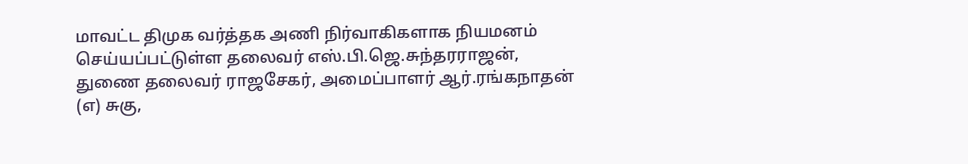மாவட்ட திமுக வர்த்தக அணி நிர்வாகிகளாக நியமனம் செய்யப்பட்டுள்ள தலைவர் எஸ்.பி.ஜெ.சுந்தரராஜன், துணை தலைவர் ராஜசேகர், அமைப்பாளர் ஆர்.ரங்கநாதன் (எ) சுகு,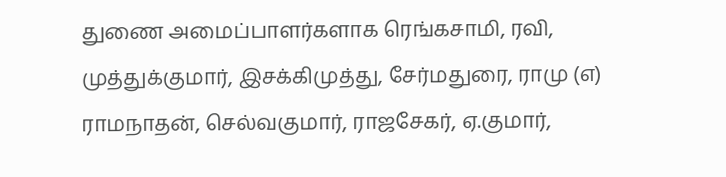துணை அமைப்பாளர்களாக ரெங்கசாமி, ரவி, முத்துக்குமார், இசக்கிமுத்து, சேர்மதுரை, ராமு (எ) ராமநாதன், செல்வகுமார், ராஜசேகர், ஏ.குமார்,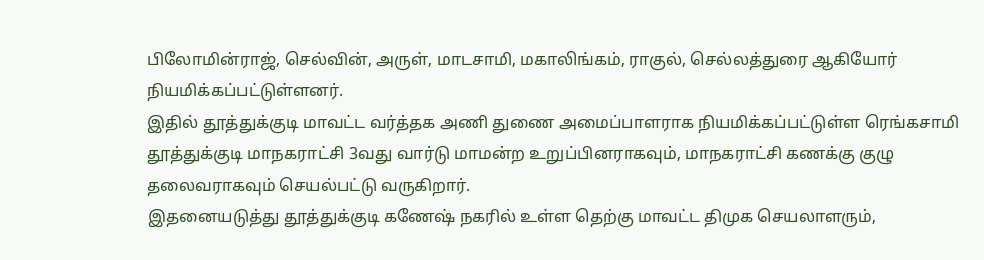பிலோமின்ராஜ், செல்வின், அருள், மாடசாமி, மகாலிங்கம், ராகுல், செல்லத்துரை ஆகியோர் நியமிக்கப்பட்டுள்ளனர்.
இதில் தூத்துக்குடி மாவட்ட வர்த்தக அணி துணை அமைப்பாளராக நியமிக்கப்பட்டுள்ள ரெங்கசாமி தூத்துக்குடி மாநகராட்சி 3வது வார்டு மாமன்ற உறுப்பினராகவும், மாநகராட்சி கணக்கு குழு தலைவராகவும் செயல்பட்டு வருகிறார்.
இதனையடுத்து தூத்துக்குடி கணேஷ் நகரில் உள்ள தெற்கு மாவட்ட திமுக செயலாளரும்,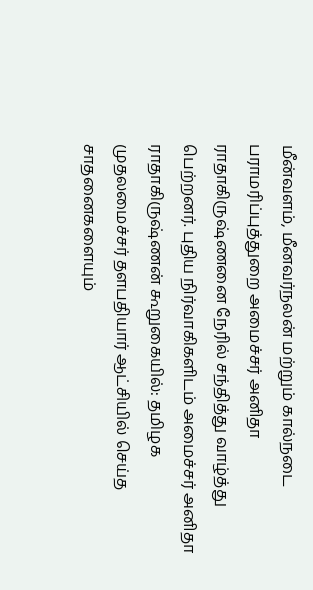மீன்வளம், மீனவர்நலன் மற்றும் கால்நடை பராமரிப்புத்துறை அமைச்சர் அனிதா ராதாகிருஷ்ணனை நேரில் சந்தித்து வாழ்த்து பெற்றனர். புதிய நிர்வாகிகளிடம் அமைச்சர் அனிதா ராதாகிருஷ்ணன் கூறுகையில்: தமிழக முதலமைச்சர் தளபதியார் ஆட்சியில் செய்த சாதனைகளையும்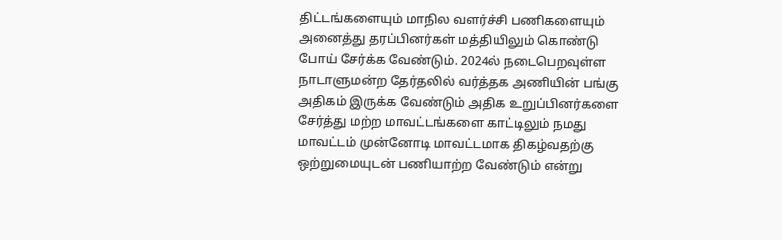திட்டங்களையும் மாநில வளர்ச்சி பணிகளையும் அனைத்து தரப்பினர்கள் மத்தியிலும் கொண்டு போய் சேர்க்க வேண்டும். 2024ல் நடைபெறவுள்ள நாடாளுமன்ற தேர்தலில் வர்த்தக அணியின் பங்கு அதிகம் இருக்க வேண்டும் அதிக உறுப்பினர்களை சேர்த்து மற்ற மாவட்டங்களை காட்டிலும் நமது மாவட்டம் முன்னோடி மாவட்டமாக திகழ்வதற்கு ஒற்றுமையுடன் பணியாற்ற வேண்டும் என்று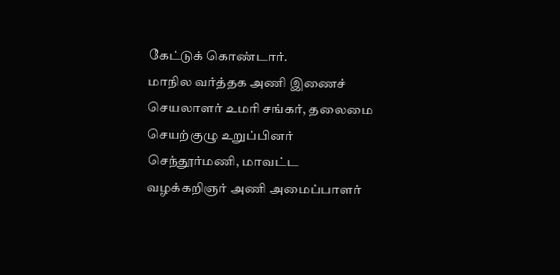கேட்டுக் கொண்டார்.
மாநில வர்த்தக அணி இணைச் செயலாளர் உமரி சங்கர், தலைமை செயற்குழு உறுப்பினர் செந்தூர்மணி, மாவட்ட வழக்கறிஞர் அணி அமைப்பாளர்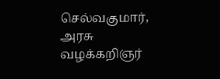செல்வகுமார், அரசு வழக்கறிஞர்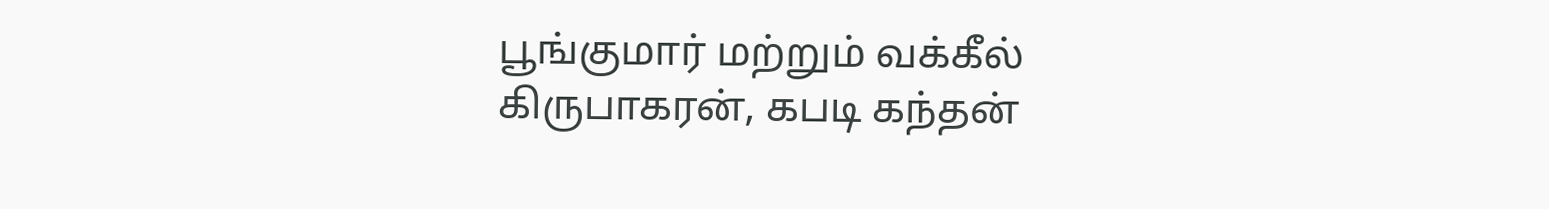பூங்குமார் மற்றும் வக்கீல் கிருபாகரன், கபடி கந்தன்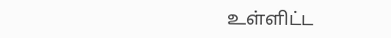உள்ளிட்ட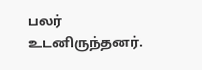பலர் உடனிருந்தனர்.